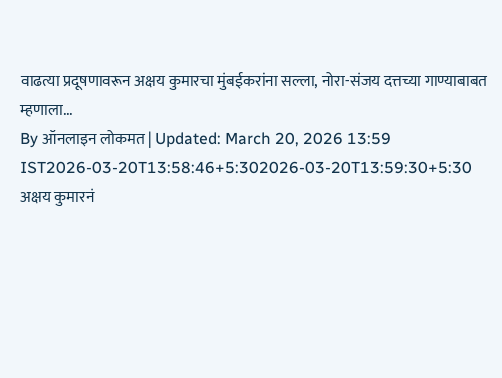वाढत्या प्रदूषणावरून अक्षय कुमारचा मुंबईकरांना सल्ला, नोरा-संजय दत्तच्या गाण्याबाबत म्हणाला...
By ऑनलाइन लोकमत | Updated: March 20, 2026 13:59 IST2026-03-20T13:58:46+5:302026-03-20T13:59:30+5:30
अक्षय कुमारनं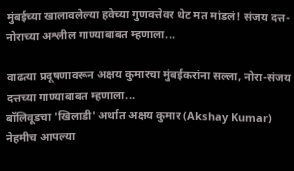मुंबईच्या खालावलेल्या हवेच्या गुणवत्तेवर थेट मत मांडलं! संजय दत्त-नोराच्या अश्लील गाण्याबाबत म्हणाला...

वाढत्या प्रदूषणावरून अक्षय कुमारचा मुंबईकरांना सल्ला, नोरा-संजय दत्तच्या गाण्याबाबत म्हणाला...
बॉलिवूडचा 'खिलाडी' अर्थात अक्षय कुमार (Akshay Kumar) नेहमीच आपल्या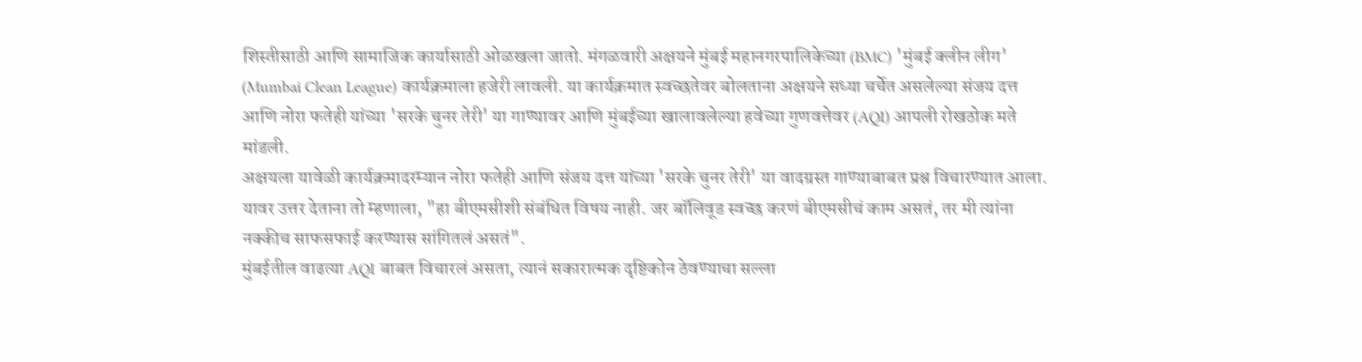शिस्तीसाठी आणि सामाजिक कार्यासाठी ओळखला जातो. मंगळवारी अक्षयने मुंबई महानगरपालिकेच्या (BMC) 'मुंबई क्लीन लीग' (Mumbai Clean League) कार्यक्रमाला हजेरी लावली. या कार्यक्रमात स्वच्छतेवर बोलताना अक्षयने सध्या चर्चेत असलेल्या संजय दत्त आणि नोरा फतेही यांच्या 'सरके चुनर तेरी' या गाण्यावर आणि मुंबईच्या खालावलेल्या हवेच्या गुणवत्तेवर (AQI) आपली रोखठोक मते मांडली.
अक्षयला यावेळी कार्यक्रमादरम्यान नोरा फतेही आणि संजय दत्त यांच्या 'सरके चुनर तेरी' या वादग्रस्त गाण्याबाबत प्रश्न विचारण्यात आला. यावर उत्तर देताना तो म्हणाला, "हा बीएमसीशी संबंधित विषय नाही. जर बॉलिवूड स्वच्छ करणं बीएमसीचं काम असतं, तर मी त्यांना नक्कीच साफसफाई करण्यास सांगितलं असतं".
मुंबईतील वाढत्या AQI बाबत विचारलं असता, त्यानं सकारात्मक दृष्टिकोन ठेवण्याचा सल्ला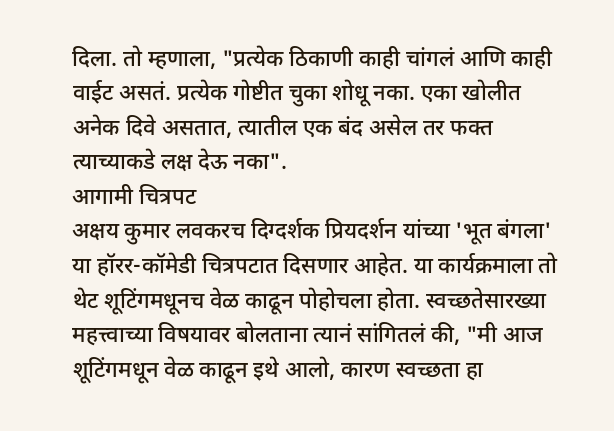दिला. तो म्हणाला, "प्रत्येक ठिकाणी काही चांगलं आणि काही वाईट असतं. प्रत्येक गोष्टीत चुका शोधू नका. एका खोलीत अनेक दिवे असतात, त्यातील एक बंद असेल तर फक्त त्याच्याकडे लक्ष देऊ नका".
आगामी चित्रपट
अक्षय कुमार लवकरच दिग्दर्शक प्रियदर्शन यांच्या 'भूत बंगला' या हॉरर-कॉमेडी चित्रपटात दिसणार आहेत. या कार्यक्रमाला तो थेट शूटिंगमधूनच वेळ काढून पोहोचला होता. स्वच्छतेसारख्या महत्त्वाच्या विषयावर बोलताना त्यानं सांगितलं की, "मी आज शूटिंगमधून वेळ काढून इथे आलो, कारण स्वच्छता हा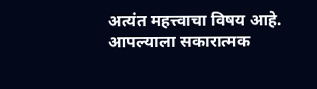अत्यंत महत्त्वाचा विषय आहे. आपल्याला सकारात्मक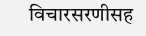विचारसरणीसह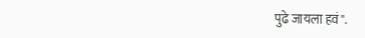पुढे जायला हवं".